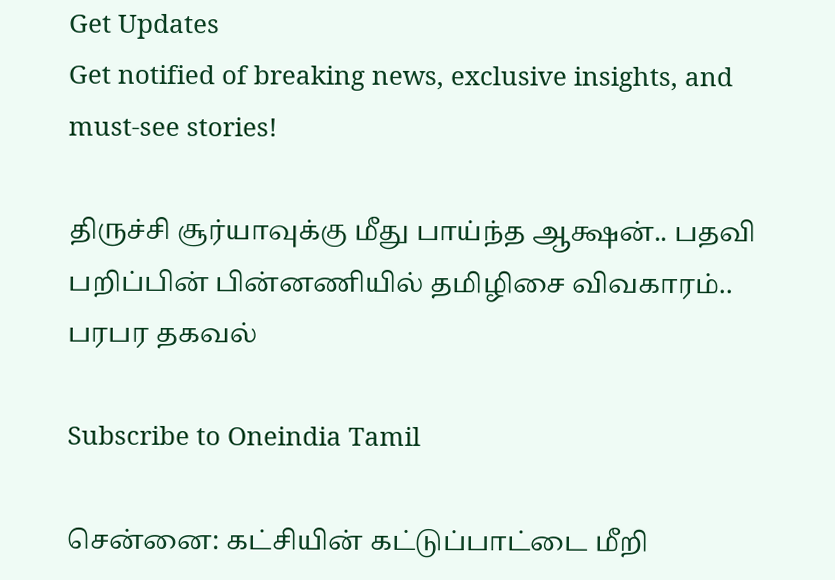Get Updates
Get notified of breaking news, exclusive insights, and must-see stories!

திருச்சி சூர்யாவுக்கு மீது பாய்ந்த ஆக்ஷன்.. பதவி பறிப்பின் பின்னணியில் தமிழிசை விவகாரம்.. பரபர தகவல்

Subscribe to Oneindia Tamil

சென்னை: கட்சியின் கட்டுப்பாட்டை மீறி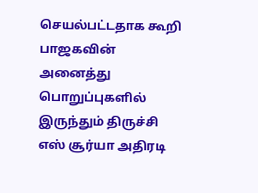செயல்பட்டதாக கூறி பாஜகவின் அனைத்து பொறுப்புகளில் இருந்தும் திருச்சி எஸ் சூர்யா அதிரடி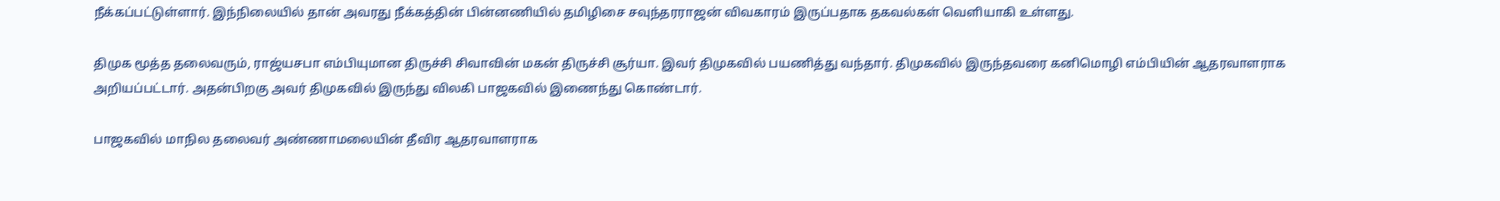நீக்கப்பட்டுள்ளார். இந்நிலையில் தான் அவரது நீக்கத்தின் பின்னணியில் தமிழிசை சவுந்தரராஜன் விவகாரம் இருப்பதாக தகவல்கள் வெளியாகி உள்ளது.

திமுக மூத்த தலைவரும், ராஜ்யசபா எம்பியுமான திருச்சி சிவாவின் மகன் திருச்சி சூர்யா. இவர் திமுகவில் பயணித்து வந்தார். திமுகவில் இருந்தவரை கனிமொழி எம்பியின் ஆதரவாளராக அறியப்பட்டார். அதன்பிறகு அவர் திமுகவில் இருந்து விலகி பாஜகவில் இணைந்து கொண்டார்.

பாஜகவில் மாநில தலைவர் அண்ணாமலையின் தீவிர ஆதரவாளராக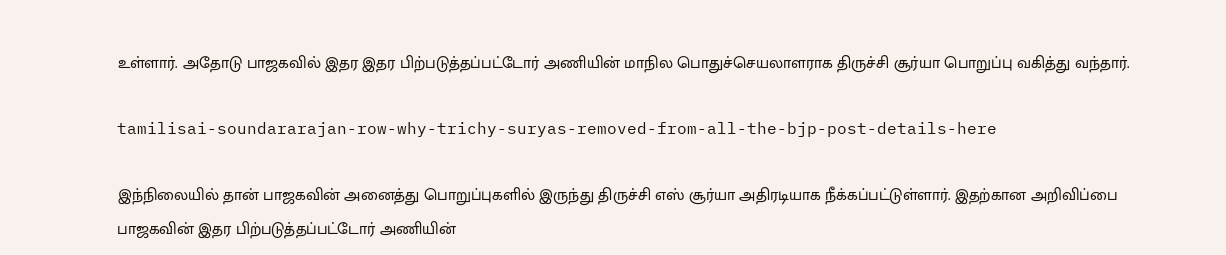உள்ளார். அதோடு பாஜகவில் இதர இதர பிற்படுத்தப்பட்டோர் அணியின் மாநில பொதுச்செயலாளராக திருச்சி சூர்யா பொறுப்பு வகித்து வந்தார்.

tamilisai-soundararajan-row-why-trichy-suryas-removed-from-all-the-bjp-post-details-here

இந்நிலையில் தான் பாஜகவின் அனைத்து பொறுப்புகளில் இருந்து திருச்சி எஸ் சூர்யா அதிரடியாக நீக்கப்பட்டுள்ளார். இதற்கான அறிவிப்பை பாஜகவின் இதர பிற்படுத்தப்பட்டோர் அணியின்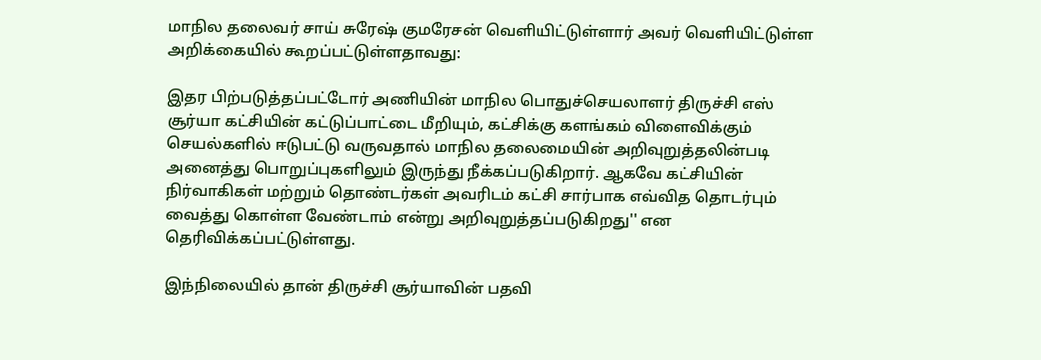மாநில தலைவர் சாய் சுரேஷ் குமரேசன் வெளியிட்டுள்ளார் அவர் வெளியிட்டுள்ள அறிக்கையில் கூறப்பட்டுள்ளதாவது:

இதர பிற்படுத்தப்பட்டோர் அணியின் மாநில பொதுச்செயலாளர் திருச்சி எஸ் சூர்யா கட்சியின் கட்டுப்பாட்டை மீறியும், கட்சிக்கு களங்கம் விளைவிக்கும் செயல்களில் ஈடுபட்டு வருவதால் மாநில தலைமையின் அறிவுறுத்தலின்படி அனைத்து பொறுப்புகளிலும் இருந்து நீக்கப்படுகிறார். ஆகவே கட்சியின் நிர்வாகிகள் மற்றும் தொண்டர்கள் அவரிடம் கட்சி சார்பாக எவ்வித தொடர்பும் வைத்து கொள்ள வேண்டாம் என்று அறிவுறுத்தப்படுகிறது'' என தெரிவிக்கப்பட்டுள்ளது.

இந்நிலையில் தான் திருச்சி சூர்யாவின் பதவி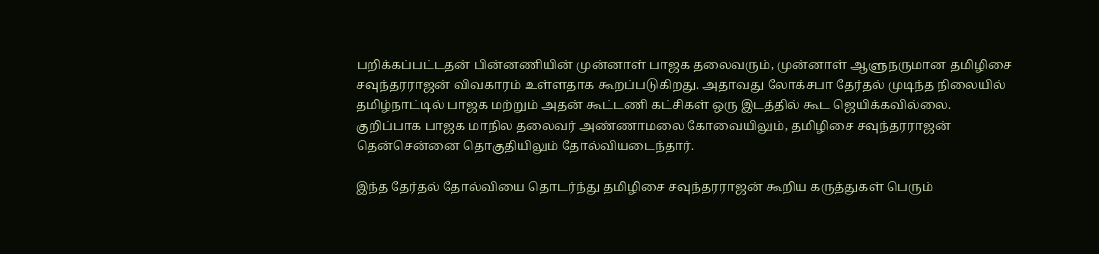பறிக்கப்பட்டதன் பின்னணியின் முன்னாள் பாஜக தலைவரும், முன்னாள் ஆளுநருமான தமிழிசை சவுந்தரராஜன் விவகாரம் உள்ளதாக கூறப்படுகிறது. அதாவது லோக்சபா தேர்தல் முடிந்த நிலையில் தமிழ்நாட்டில் பாஜக மற்றும் அதன் கூட்டணி கட்சிகள் ஒரு இடத்தில் கூட ஜெயிக்கவில்லை. குறிப்பாக பாஜக மாநில தலைவர் அண்ணாமலை கோவையிலும், தமிழிசை சவுந்தரராஜன் தென்சென்னை தொகுதியிலும் தோல்வியடைந்தார்.

இந்த தேர்தல் தோல்வியை தொடர்ந்து தமிழிசை சவுந்தரராஜன் கூறிய கருத்துகள் பெரும்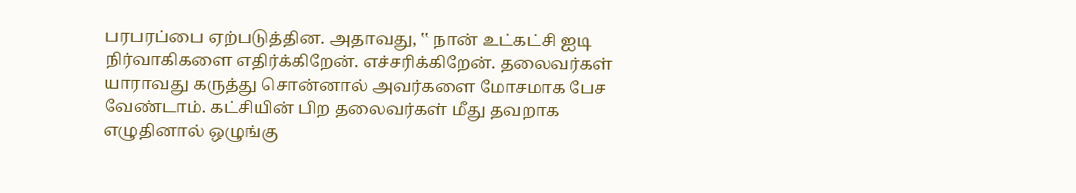பரபரப்பை ஏற்படுத்தின. அதாவது, ‛‛ நான் உட்கட்சி ஐடி நிர்வாகிகளை எதிர்க்கிறேன். எச்சரிக்கிறேன். தலைவர்கள் யாராவது கருத்து சொன்னால் அவர்களை மோசமாக பேச வேண்டாம். கட்சியின் பிற தலைவர்கள் மீது தவறாக எழுதினால் ஒழுங்கு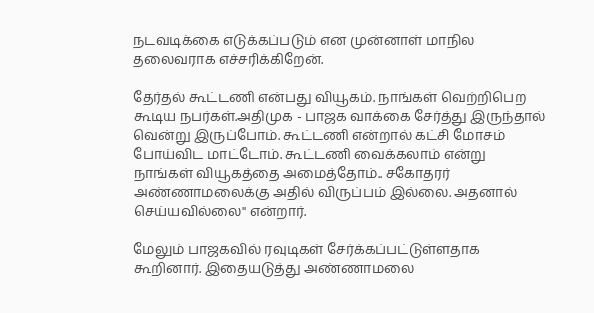நடவடிக்கை எடுக்கப்படும் என முன்னாள் மாநில தலைவராக எச்சரிக்கிறேன்.

தேர்தல் கூட்டணி என்பது வியூகம். நாங்கள் வெற்றிபெற கூடிய நபர்கள்.அதிமுக - பாஜக வாக்கை சேர்த்து இருந்தால் வென்று இருப்போம். கூட்டணி என்றால் கட்சி மோசம் போய்விட மாட்டோம். கூட்டணி வைக்கலாம் என்று நாங்கள் வியூகத்தை அமைத்தோம்.. சகோதரர் அண்ணாமலைக்கு அதில் விருப்பம் இல்லை. அதனால் செய்யவில்லை'' என்றார்.

மேலும் பாஜகவில் ரவுடிகள் சேர்க்கப்பட்டுள்ளதாக கூறினார். இதையடுத்து அண்ணாமலை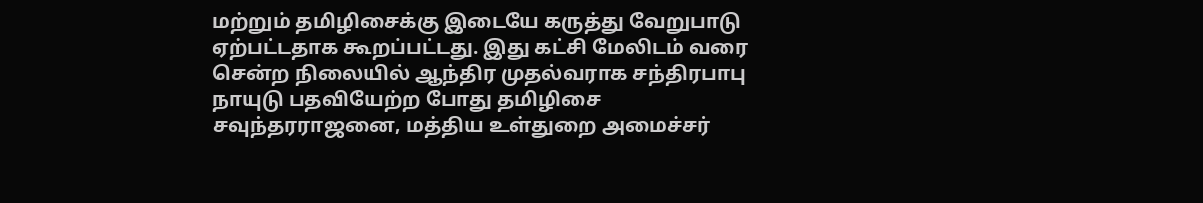மற்றும் தமிழிசைக்கு இடையே கருத்து வேறுபாடு ஏற்பட்டதாக கூறப்பட்டது. இது கட்சி மேலிடம் வரை சென்ற நிலையில் ஆந்திர முதல்வராக சந்திரபாபு நாயுடு பதவியேற்ற போது தமிழிசை சவுந்தரராஜனை, மத்திய உள்துறை அமைச்சர்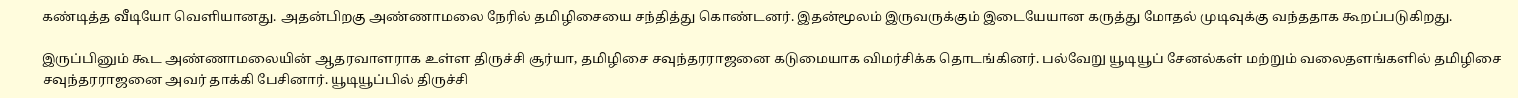கண்டித்த வீடியோ வெளியானது. அதன்பிறகு அண்ணாமலை நேரில் தமிழிசையை சந்தித்து கொண்டனர். இதன்மூலம் இருவருக்கும் இடையேயான கருத்து மோதல் முடிவுக்கு வந்ததாக கூறப்படுகிறது.

இருப்பினும் கூட அண்ணாமலையின் ஆதரவாளராக உள்ள திருச்சி சூர்யா, தமிழிசை சவுந்தரராஜனை கடுமையாக விமர்சிக்க தொடங்கினர். பல்வேறு யூடியூப் சேனல்கள் மற்றும் வலைதளங்களில் தமிழிசை சவுந்தரராஜனை அவர் தாக்கி பேசினார். யூடியூப்பில் திருச்சி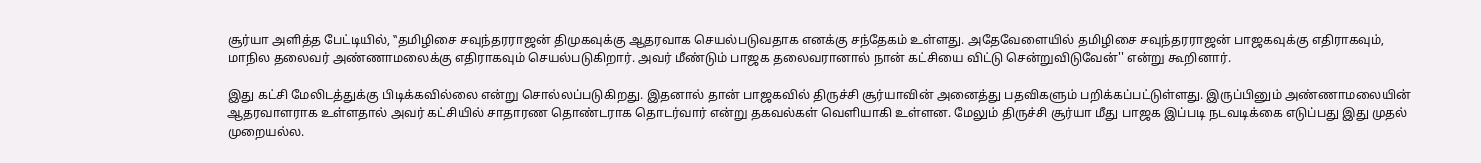சூர்யா அளித்த பேட்டியில், ‛‛தமிழிசை சவுந்தரராஜன் திமுகவுக்கு ஆதரவாக செயல்படுவதாக எனக்கு சந்தேகம் உள்ளது. அதேவேளையில் தமிழிசை சவுந்தரராஜன் பாஜகவுக்கு எதிராகவும், மாநில தலைவர் அண்ணாமலைக்கு எதிராகவும் செயல்படுகிறார். அவர் மீண்டும் பாஜக தலைவரானால் நான் கட்சியை விட்டு சென்றுவிடுவேன்'' என்று கூறினார்.

இது கட்சி மேலிடத்துக்கு பிடிக்கவில்லை என்று சொல்லப்படுகிறது. இதனால் தான் பாஜகவில் திருச்சி சூர்யாவின் அனைத்து பதவிகளும் பறிக்கப்பட்டுள்ளது. இருப்பினும் அண்ணாமலையின் ஆதரவாளராக உள்ளதால் அவர் கட்சியில் சாதாரண தொண்டராக தொடர்வார் என்று தகவல்கள் வெளியாகி உள்ளன. மேலும் திருச்சி சூர்யா மீது பாஜக இப்படி நடவடிக்கை எடுப்பது இது முதல் முறையல்ல.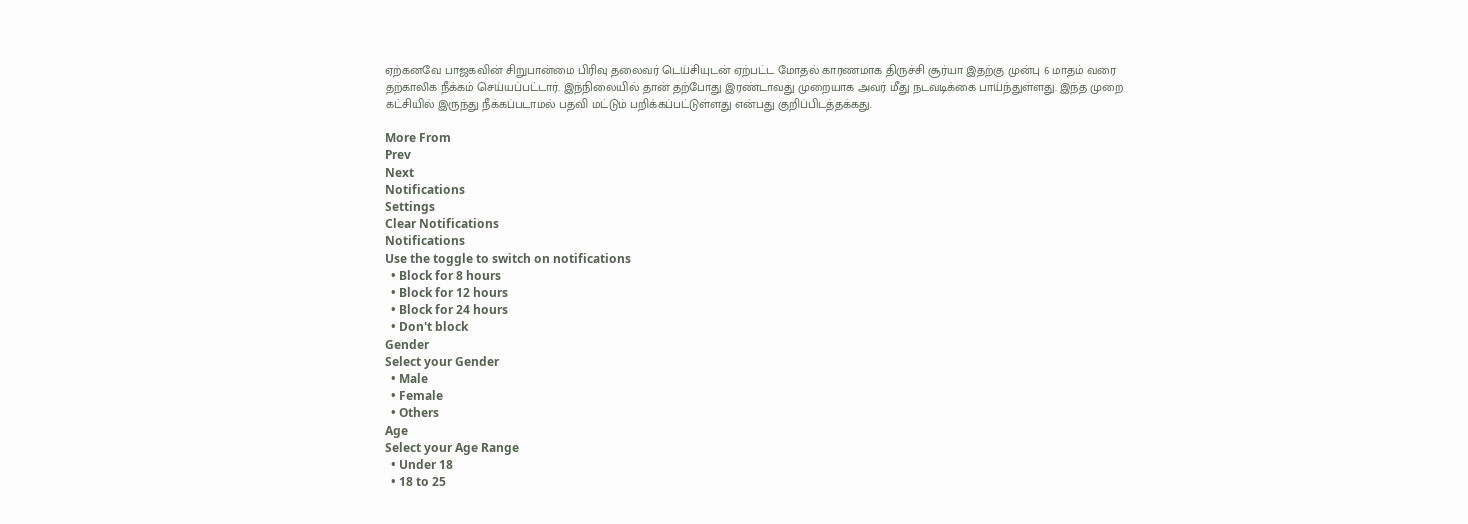ஏற்கனவே பாஜகவின் சிறுபான்மை பிரிவு தலைவர் டெய்சியுடன் ஏற்பட்ட மோதல் காரணமாக திருச்சி சூர்யா இதற்கு முன்பு 6 மாதம் வரை தற்காலிக நீக்கம் செய்யப்பட்டார். இந்நிலையில் தான் தற்போது இரண்டாவது முறையாக அவர் மீது நடவடிக்கை பாய்ந்துள்ளது. இந்த முறை கட்சியில் இருந்து நீக்கப்படாமல் பதவி மட்டும் பறிக்கப்பட்டுள்ளது என்பது குறிப்பிடத்தக்கது.

More From
Prev
Next
Notifications
Settings
Clear Notifications
Notifications
Use the toggle to switch on notifications
  • Block for 8 hours
  • Block for 12 hours
  • Block for 24 hours
  • Don't block
Gender
Select your Gender
  • Male
  • Female
  • Others
Age
Select your Age Range
  • Under 18
  • 18 to 25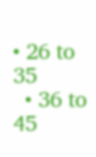• 26 to 35
  • 36 to 45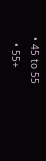• 45 to 55
  • 55+